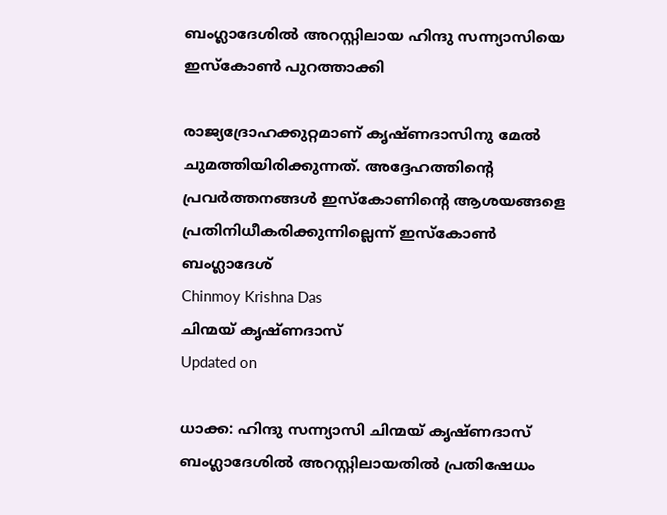ബംഗ്ലാദേശിൽ അറസ്റ്റിലായ ഹിന്ദു സന്ന്യാസിയെ ഇസ്കോൺ പുറത്താക്കി

രാജ്യദ്രോഹക്കുറ്റമാണ് കൃഷ്ണദാസിനു മേൽ ചുമത്തിയിരിക്കുന്നത്. അദ്ദേഹത്തിന്‍റെ പ്രവർത്തനങ്ങൾ ഇസ്കോണിന്‍റെ ആശയങ്ങളെ പ്രതിനിധീകരിക്കുന്നില്ലെന്ന് ഇസ്കോൺ ബംഗ്ലാദേശ്
Chinmoy Krishna Das
ചിന്മയ് കൃഷ്ണദാസ്
Updated on

ധാക്ക: ഹിന്ദു സന്ന്യാസി ചിന്മയ് കൃഷ്ണദാസ് ബംഗ്ലാദേശിൽ അറസ്റ്റിലായതിൽ പ്രതിഷേധം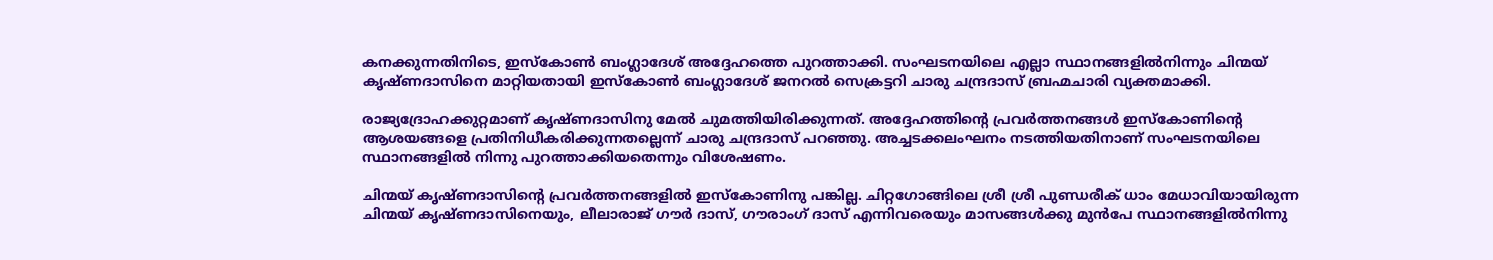കനക്കുന്നതിനിടെ, ഇസ്കോൺ ബംഗ്ലാദേശ് അദ്ദേഹത്തെ പുറത്താക്കി. സംഘടനയിലെ എല്ലാ സ്ഥാനങ്ങളിൽനിന്നും ചിന്മയ് കൃഷ്ണദാസിനെ മാറ്റിയതായി ഇസ്കോൺ ബംഗ്ലാദേശ് ജനറൽ സെക്രട്ടറി ചാരു ചന്ദ്രദാസ് ബ്രഹ്മചാരി വ്യക്തമാക്കി.

രാജ്യദ്രോഹക്കുറ്റമാണ് കൃഷ്ണദാസിനു മേൽ ചുമത്തിയിരിക്കുന്നത്. അദ്ദേഹത്തിന്‍റെ പ്രവർത്തനങ്ങൾ ഇസ്കോണിന്‍റെ ആശയങ്ങളെ പ്രതിനിധീകരിക്കുന്നതല്ലെന്ന് ചാരു ചന്ദ്രദാസ് പറഞ്ഞു. അച്ചടക്കലംഘനം നടത്തിയതിനാണ് സംഘടനയിലെ സ്ഥാനങ്ങളിൽ നിന്നു പുറത്താക്കിയതെന്നും വിശേഷണം.

ചിന്മയ് കൃഷ്ണദാസിന്‍റെ പ്രവർത്തനങ്ങളിൽ ഇസ്കോണിനു പങ്കില്ല. ചിറ്റഗോങ്ങിലെ ശ്രീ ശ്രീ പുണ്ഡരീക് ധാം മേധാവിയായിരുന്ന ചിന്മയ് കൃഷ്ണദാസിനെയും, ലീലാരാജ് ഗൗർ ദാസ്, ഗൗരാംഗ് ദാസ് എന്നിവരെയും മാസങ്ങൾക്കു മുൻപേ സ്ഥാനങ്ങളിൽനിന്നു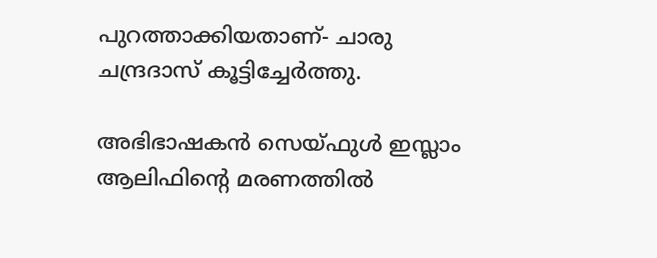പുറത്താക്കിയതാണ്- ചാരു ചന്ദ്രദാസ് കൂട്ടിച്ചേർത്തു.

അഭിഭാഷകൻ സെയ്ഫുൾ ഇസ്ലാം ആലിഫിന്‍റെ മരണത്തിൽ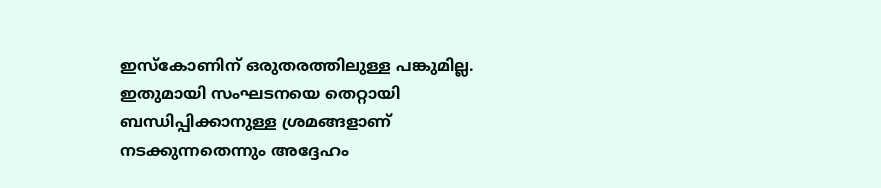ഇസ്കോണിന് ഒരുതരത്തിലുള്ള പങ്കുമില്ല. ഇതുമായി സംഘടനയെ തെറ്റായി ബന്ധിപ്പിക്കാനുള്ള ശ്രമങ്ങളാണ് നടക്കുന്നതെന്നും അദ്ദേഹം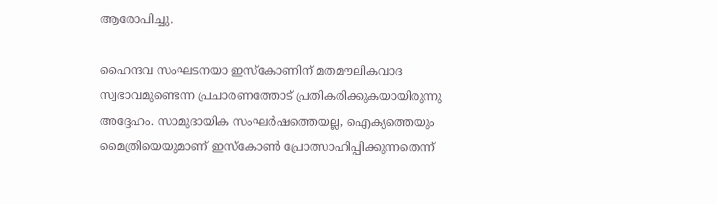ആരോപിച്ചു.

ഹൈന്ദവ സംഘടനയാ ഇസ്കോണിന് മതമൗലികവാദ സ്വഭാവമുണ്ടെന്ന പ്രചാരണത്തോട് പ്രതികരിക്കുകയായിരുന്നു അദ്ദേഹം. സാമുദായിക സംഘർഷത്തെയല്ല, ഐക്യത്തെയും മൈത്രിയെയുമാണ് ഇസ്കോൺ പ്രോത്സാഹിപ്പിക്കുന്നതെന്ന്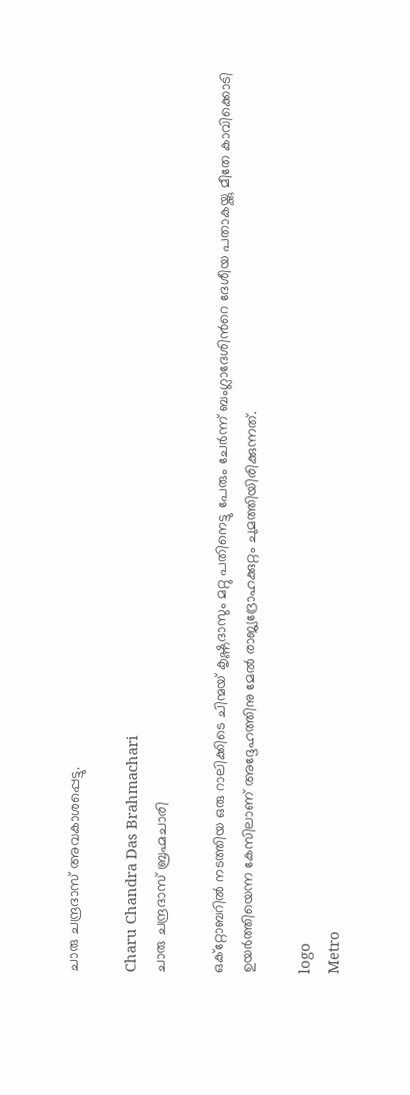ചാരു ചന്ദ്രദാസ് അവകാശപ്പെട്ടു.

Charu Chandra Das Brahmachari
ചാരു ചന്ദ്രദാസ് ബ്രഹ്മചാരി

ഒക്റ്റോബറിൽ നടത്തിയ ഒരു റാലിക്കിടെ ചിന്മയ് കൃഷ്ണദാസും മറ്റു പതിനെട്ടു പേരും ചേർന്ന് ബംഗ്ലാദേശിന്‍റെ ദേശീയ പതാകയ്ക്കു മീതേ കാവിക്കൊടി ഉയർത്തിയെന്ന കേസിലാണ് അദ്ദേഹത്തിനു മേൽ രാജ്യദ്രോഹക്കുറ്റം ചുമത്തിയിരിക്കുന്നത്.

logo
Metro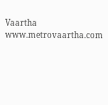Vaartha
www.metrovaartha.com